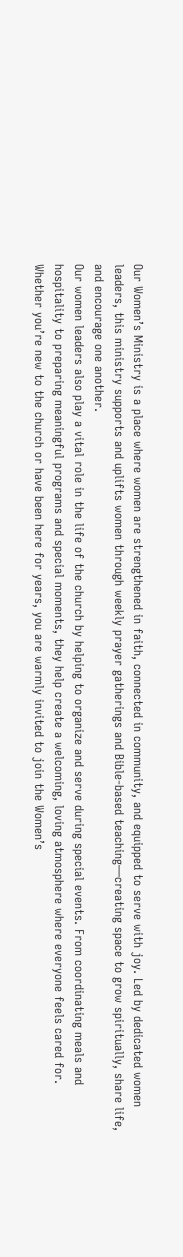Our Women’s Ministry is a place where women are strengthened in faith, connected in community, and equipped to serve with joy. Led by dedicated women leaders, this ministry supports and uplifts women through weekly prayer gatherings and Bible-based teaching—creating space to grow spiritually, share life, and encourage one another.
Our women leaders also play a vital role in the life of the church by helping to organize and serve during special events. From coordinating meals and hospitality to preparing meaningful programs and special moments, they help create a welcoming, loving atmosphere where everyone feels cared for.
Whether you’re new to the church or have been here for years, you are warmly invited to join the Women’s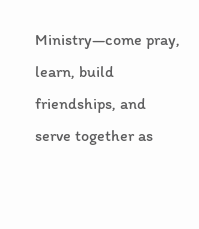Ministry—come pray, learn, build friendships, and serve together as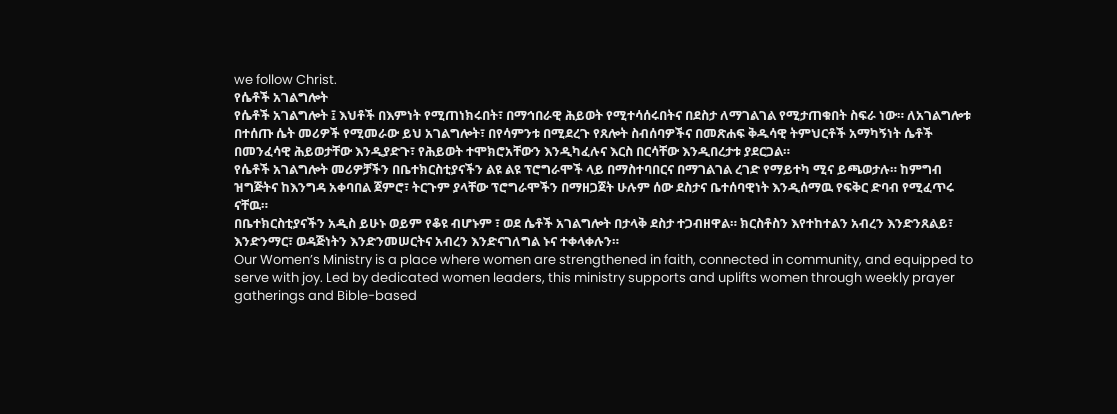we follow Christ.
የሴቶች አገልግሎት
የሴቶች አገልግሎት ፤ እህቶች በእምነት የሚጠነክሩበት፣ በማኅበራዊ ሕይወት የሚተሳሰሩበትና በደስታ ለማገልገል የሚታጠቁበት ስፍራ ነው። ለአገልግሎቱ በተሰጡ ሴት መሪዎች የሚመራው ይህ አገልግሎት፣ በየሳምንቱ በሚደረጉ የጸሎት ስብሰባዎችና በመጽሐፍ ቅዱሳዊ ትምህርቶች አማካኝነት ሴቶች በመንፈሳዊ ሕይወታቸው እንዲያድጉ፣ የሕይወት ተሞክሮአቸውን እንዲካፈሉና እርስ በርሳቸው እንዲበረታቱ ያደርጋል።
የሴቶች አገልግሎት መሪዎቻችን በቤተክርስቲያናችን ልዩ ልዩ ፕሮግራሞች ላይ በማስተባበርና በማገልገል ረገድ የማይተካ ሚና ይጫወታሉ። ከምግብ ዝግጅትና ከእንግዳ አቀባበል ጀምሮ፣ ትርጉም ያላቸው ፕሮግራሞችን በማዘጋጀት ሁሉም ሰው ደስታና ቤተሰባዊነት እንዲሰማዉ የፍቅር ድባብ የሚፈጥሩ ናቸዉ።
በቤተክርስቲያናችን አዲስ ይሁኑ ወይም የቆዩ ብሆኑም ፣ ወደ ሴቶች አገልግሎት በታላቅ ደስታ ተጋብዘዋል። ክርስቶስን እየተከተልን አብረን እንድንጸልይ፣ እንድንማር፣ ወዳጅነትን እንድንመሠርትና አብረን እንድናገለግል ኑና ተቀላቀሉን።
Our Women’s Ministry is a place where women are strengthened in faith, connected in community, and equipped to serve with joy. Led by dedicated women leaders, this ministry supports and uplifts women through weekly prayer gatherings and Bible-based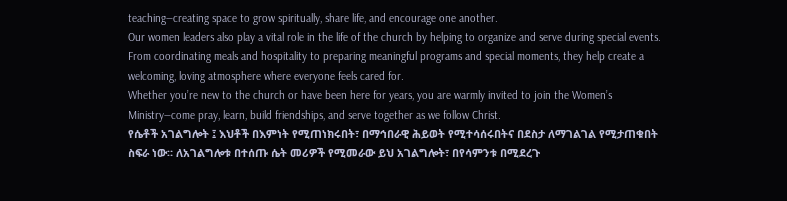teaching—creating space to grow spiritually, share life, and encourage one another.
Our women leaders also play a vital role in the life of the church by helping to organize and serve during special events. From coordinating meals and hospitality to preparing meaningful programs and special moments, they help create a welcoming, loving atmosphere where everyone feels cared for.
Whether you’re new to the church or have been here for years, you are warmly invited to join the Women’s Ministry—come pray, learn, build friendships, and serve together as we follow Christ.
የሴቶች አገልግሎት ፤ እህቶች በእምነት የሚጠነክሩበት፣ በማኅበራዊ ሕይወት የሚተሳሰሩበትና በደስታ ለማገልገል የሚታጠቁበት ስፍራ ነው። ለአገልግሎቱ በተሰጡ ሴት መሪዎች የሚመራው ይህ አገልግሎት፣ በየሳምንቱ በሚደረጉ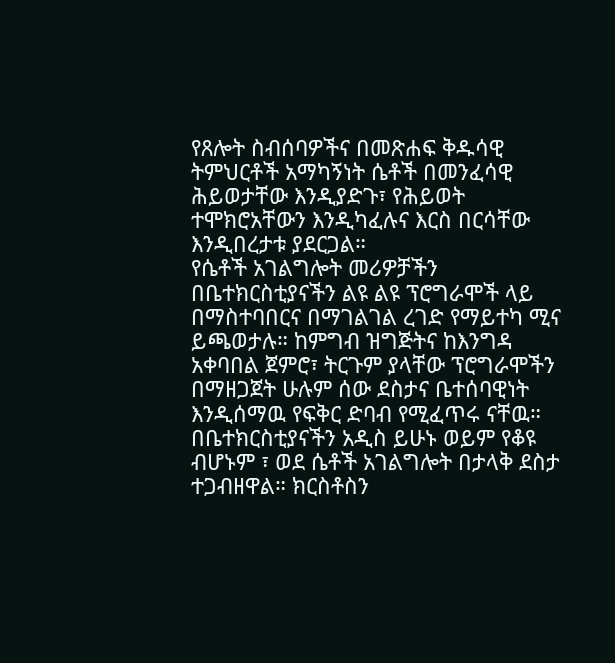የጸሎት ስብሰባዎችና በመጽሐፍ ቅዱሳዊ ትምህርቶች አማካኝነት ሴቶች በመንፈሳዊ ሕይወታቸው እንዲያድጉ፣ የሕይወት ተሞክሮአቸውን እንዲካፈሉና እርስ በርሳቸው እንዲበረታቱ ያደርጋል።
የሴቶች አገልግሎት መሪዎቻችን በቤተክርስቲያናችን ልዩ ልዩ ፕሮግራሞች ላይ በማስተባበርና በማገልገል ረገድ የማይተካ ሚና ይጫወታሉ። ከምግብ ዝግጅትና ከእንግዳ አቀባበል ጀምሮ፣ ትርጉም ያላቸው ፕሮግራሞችን በማዘጋጀት ሁሉም ሰው ደስታና ቤተሰባዊነት እንዲሰማዉ የፍቅር ድባብ የሚፈጥሩ ናቸዉ።
በቤተክርስቲያናችን አዲስ ይሁኑ ወይም የቆዩ ብሆኑም ፣ ወደ ሴቶች አገልግሎት በታላቅ ደስታ ተጋብዘዋል። ክርስቶስን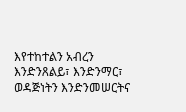እየተከተልን አብረን እንድንጸልይ፣ እንድንማር፣ ወዳጅነትን እንድንመሠርትና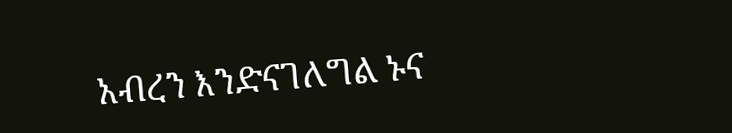አብረን እንድናገለግል ኑና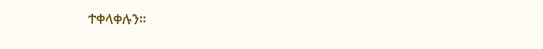ተቀላቀሉን።